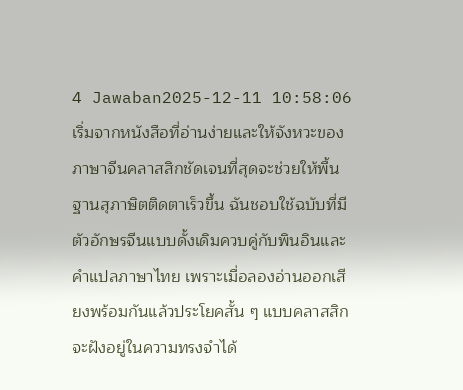4 Jawaban2025-12-11 10:58:06
เริ่มจากหนังสือที่อ่านง่ายและให้จังหวะของภาษาจีนคลาสสิกชัดเจนที่สุดจะช่วยให้พื้นฐานสุภาษิตติดตาเร็วขึ้น ฉันชอบใช้ฉบับที่มีตัวอักษรจีนแบบดั้งเดิมควบคู่กับพินอินและคำแปลภาษาไทย เพราะเมื่อลองอ่านออกเสียงพร้อมกันแล้วประโยคสั้น ๆ แบบคลาสสิกจะฝังอยู่ในความทรงจำได้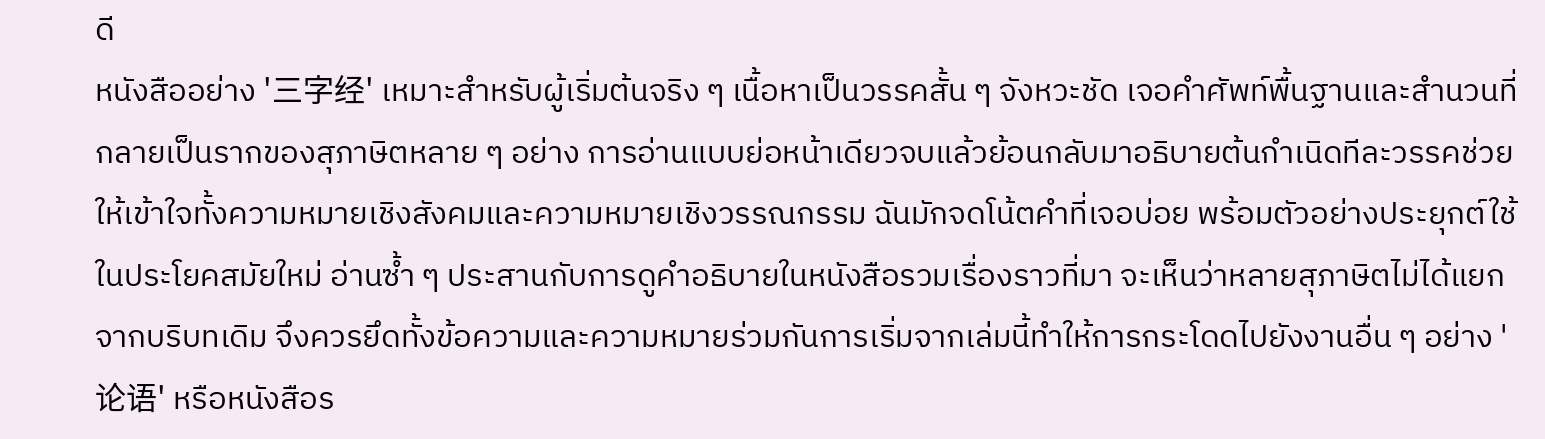ดี
หนังสืออย่าง '三字经' เหมาะสำหรับผู้เริ่มต้นจริง ๆ เนื้อหาเป็นวรรคสั้น ๆ จังหวะชัด เจอคำศัพท์พื้นฐานและสำนวนที่กลายเป็นรากของสุภาษิตหลาย ๆ อย่าง การอ่านแบบย่อหน้าเดียวจบแล้วย้อนกลับมาอธิบายต้นกำเนิดทีละวรรคช่วยให้เข้าใจทั้งความหมายเชิงสังคมและความหมายเชิงวรรณกรรม ฉันมักจดโน้ตคำที่เจอบ่อย พร้อมตัวอย่างประยุกต์ใช้ในประโยคสมัยใหม่ อ่านซ้ำ ๆ ประสานกับการดูคำอธิบายในหนังสือรวมเรื่องราวที่มา จะเห็นว่าหลายสุภาษิตไม่ได้แยกจากบริบทเดิม จึงควรยึดทั้งข้อความและความหมายร่วมกันการเริ่มจากเล่มนี้ทำให้การกระโดดไปยังงานอื่น ๆ อย่าง '论语' หรือหนังสือร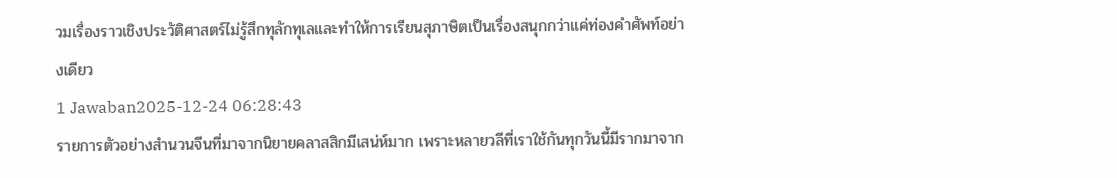วมเรื่องราวเชิงประวัติศาสตร์ไม่รู้สึกทุลักทุเลและทำให้การเรียนสุภาษิตเป็นเรื่องสนุกกว่าแค่ท่องคำศัพท์อย่างเดียว
1 Jawaban2025-12-24 06:28:43
รายการตัวอย่างสำนวนจีนที่มาจากนิยายคลาสสิกมีเสน่ห์มาก เพราะหลายวลีที่เราใช้กันทุกวันนี้มีรากมาจาก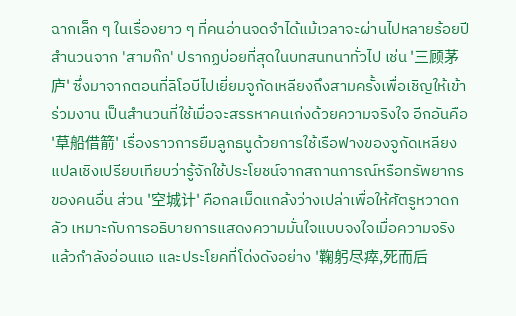ฉากเล็ก ๆ ในเรื่องยาว ๆ ที่คนอ่านจดจำได้แม้เวลาจะผ่านไปหลายร้อยปี
สำนวนจาก 'สามก๊ก' ปรากฏบ่อยที่สุดในบทสนทนาทั่วไป เช่น '三顾茅庐' ซึ่งมาจากตอนที่ลิโอบีไปเยี่ยมจูกัดเหลียงถึงสามครั้งเพื่อเชิญให้เข้าร่วมงาน เป็นสำนวนที่ใช้เมื่อจะสรรหาคนเก่งด้วยความจริงใจ อีกอันคือ '草船借箭' เรื่องราวการยืมลูกธนูด้วยการใช้เรือฟางของจูกัดเหลียง แปลเชิงเปรียบเทียบว่ารู้จักใช้ประโยชน์จากสถานการณ์หรือทรัพยากรของคนอื่น ส่วน '空城计' คือกลเม็ดแกล้งว่างเปล่าเพื่อให้ศัตรูหวาดกลัว เหมาะกับการอธิบายการแสดงความมั่นใจแบบจงใจเมื่อความจริงแล้วกำลังอ่อนแอ และประโยคที่โด่งดังอย่าง '鞠躬尽瘁,死而后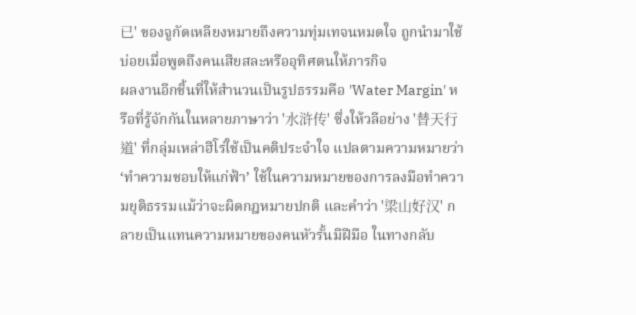已' ของจูกัดเหลียงหมายถึงความทุ่มเทจนหมดใจ ถูกนำมาใช้บ่อยเมื่อพูดถึงคนเสียสละหรืออุทิศตนให้ภารกิจ
ผลงานอีกชิ้นที่ให้สำนวนเป็นรูปธรรมคือ 'Water Margin' หรือที่รู้จักกันในหลายภาษาว่า '水浒传' ซึ่งให้วลีอย่าง '替天行道' ที่กลุ่มเหล่าฮีโร่ใช้เป็นคติประจำใจ แปลตามความหมายว่า ‘ทำความชอบให้แก่ฟ้า’ ใช้ในความหมายของการลงมือทำความยุติธรรมแม้ว่าจะผิดกฎหมายปกติ และคำว่า '梁山好汉' กลายเป็นแทนความหมายของคนหัวรั้นมีฝีมือ ในทางกลับ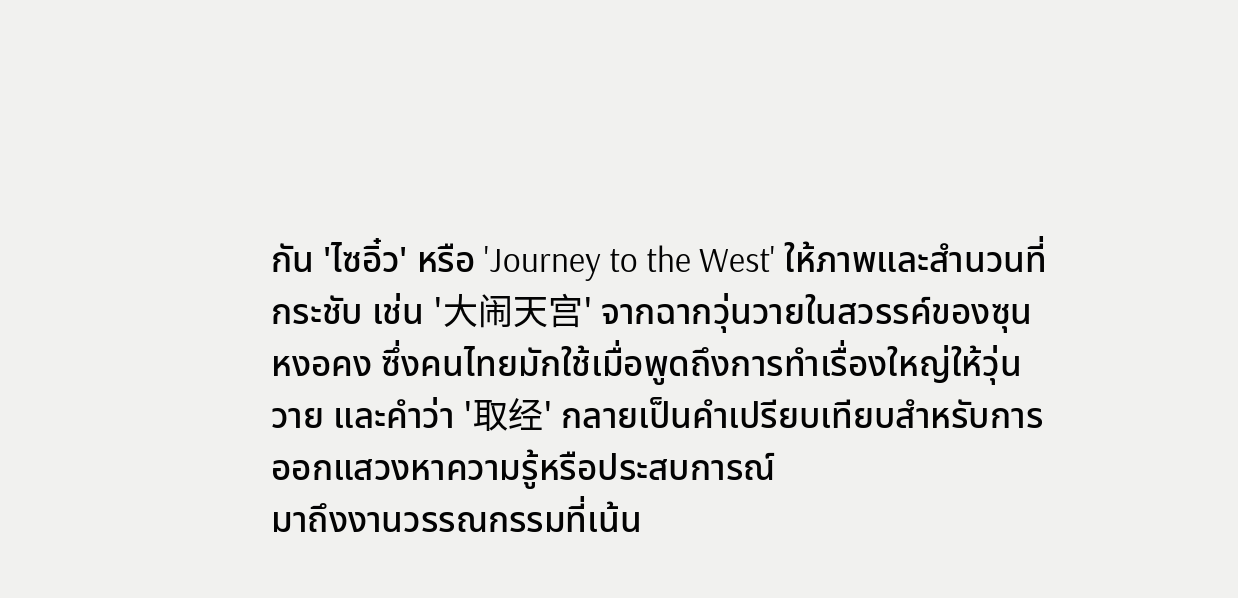กัน 'ไซอิ๋ว' หรือ 'Journey to the West' ให้ภาพและสำนวนที่กระชับ เช่น '大闹天宫' จากฉากวุ่นวายในสวรรค์ของซุนหงอคง ซึ่งคนไทยมักใช้เมื่อพูดถึงการทำเรื่องใหญ่ให้วุ่นวาย และคำว่า '取经' กลายเป็นคำเปรียบเทียบสำหรับการออกแสวงหาความรู้หรือประสบการณ์
มาถึงงานวรรณกรรมที่เน้น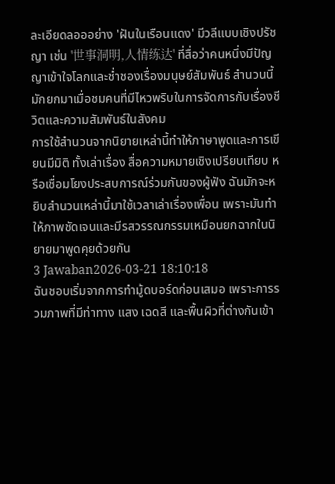ละเอียดลอออย่าง 'ฝันในเรือนแดง' มีวลีแบบเชิงปรัชญา เช่น '世事洞明,人情练达' ที่สื่อว่าคนหนึ่งมีปัญญาเข้าใจโลกและช่ำชองเรื่องมนุษย์สัมพันธ์ สำนวนนี้มักยกมาเมื่อชมคนที่มีไหวพริบในการจัดการกับเรื่องชีวิตและความสัมพันธ์ในสังคม
การใช้สำนวนจากนิยายเหล่านี้ทำให้ภาษาพูดและการเขียนมีมิติ ทั้งเล่าเรื่อง สื่อความหมายเชิงเปรียบเทียบ หรือเชื่อมโยงประสบการณ์ร่วมกันของผู้ฟัง ฉันมักจะหยิบสำนวนเหล่านี้มาใช้เวลาเล่าเรื่องเพื่อน เพราะมันทำให้ภาพชัดเจนและมีรสวรรณกรรมเหมือนยกฉากในนิยายมาพูดคุยด้วยกัน
3 Jawaban2026-03-21 18:10:18
ฉันชอบเริ่มจากการทำมู้ดบอร์ดก่อนเสมอ เพราะการรวมภาพที่มีท่าทาง แสง เฉดสี และพื้นผิวที่ต่างกันเข้า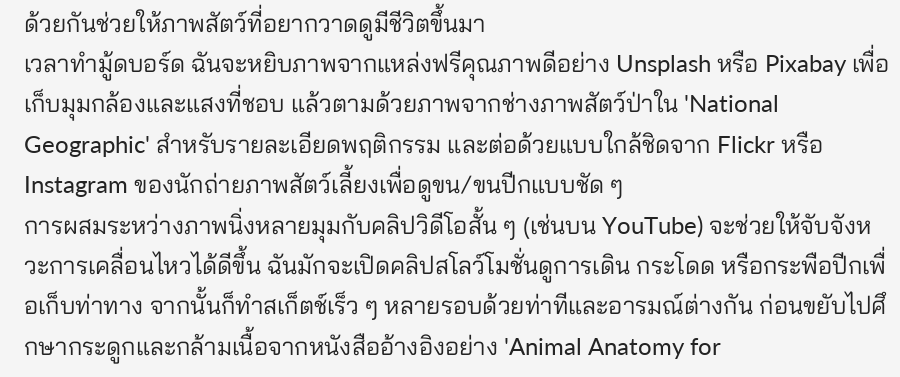ด้วยกันช่วยให้ภาพสัตว์ที่อยากวาดดูมีชีวิตขึ้นมา
เวลาทำมู้ดบอร์ด ฉันจะหยิบภาพจากแหล่งฟรีคุณภาพดีอย่าง Unsplash หรือ Pixabay เพื่อเก็บมุมกล้องและแสงที่ชอบ แล้วตามด้วยภาพจากช่างภาพสัตว์ป่าใน 'National Geographic' สำหรับรายละเอียดพฤติกรรม และต่อด้วยแบบใกล้ชิดจาก Flickr หรือ Instagram ของนักถ่ายภาพสัตว์เลี้ยงเพื่อดูขน/ขนปีกแบบชัด ๆ
การผสมระหว่างภาพนิ่งหลายมุมกับคลิปวิดีโอสั้น ๆ (เช่นบน YouTube) จะช่วยให้จับจังหวะการเคลื่อนไหวได้ดีขึ้น ฉันมักจะเปิดคลิปสโลว์โมชั่นดูการเดิน กระโดด หรือกระพือปีกเพื่อเก็บท่าทาง จากนั้นก็ทำสเก็ตช์เร็ว ๆ หลายรอบด้วยท่าทีและอารมณ์ต่างกัน ก่อนขยับไปศึกษากระดูกและกล้ามเนื้อจากหนังสืออ้างอิงอย่าง 'Animal Anatomy for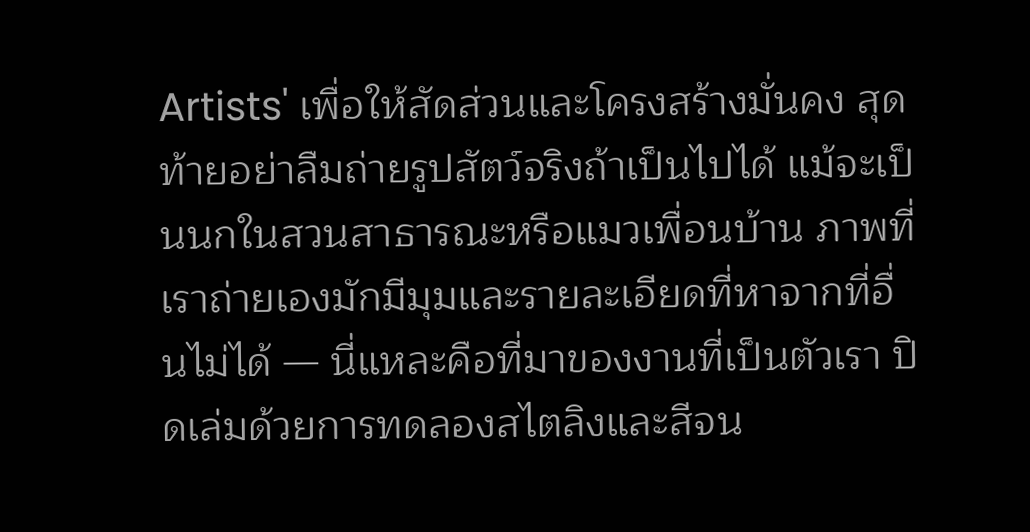Artists' เพื่อให้สัดส่วนและโครงสร้างมั่นคง สุดท้ายอย่าลืมถ่ายรูปสัตว์จริงถ้าเป็นไปได้ แม้จะเป็นนกในสวนสาธารณะหรือแมวเพื่อนบ้าน ภาพที่เราถ่ายเองมักมีมุมและรายละเอียดที่หาจากที่อื่นไม่ได้ — นี่แหละคือที่มาของงานที่เป็นตัวเรา ปิดเล่มด้วยการทดลองสไตลิงและสีจน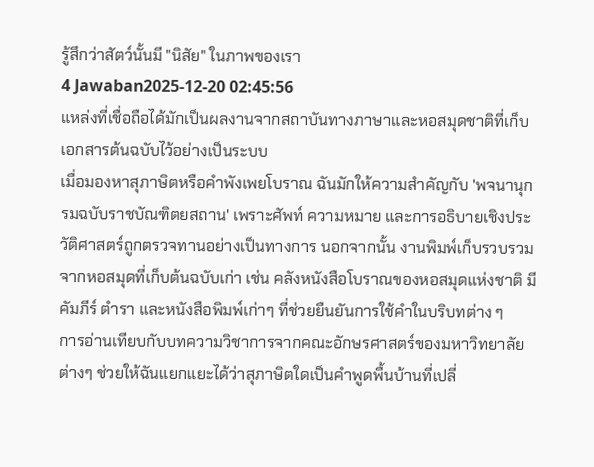รู้สึกว่าสัตว์นั้นมี "นิสัย" ในภาพของเรา
4 Jawaban2025-12-20 02:45:56
แหล่งที่เชื่อถือได้มักเป็นผลงานจากสถาบันทางภาษาและหอสมุดชาติที่เก็บเอกสารต้นฉบับไว้อย่างเป็นระบบ
เมื่อมองหาสุภาษิตหรือคำพังเพยโบราณ ฉันมักให้ความสำคัญกับ 'พจนานุกรมฉบับราชบัณฑิตยสถาน' เพราะศัพท์ ความหมาย และการอธิบายเชิงประวัติศาสตร์ถูกตรวจทานอย่างเป็นทางการ นอกจากนั้น งานพิมพ์เก็บรวบรวมจากหอสมุดที่เก็บต้นฉบับเก่า เช่น คลังหนังสือโบราณของหอสมุดแห่งชาติ มีคัมภีร์ ตำรา และหนังสือพิมพ์เก่าๆ ที่ช่วยยืนยันการใช้คำในบริบทต่าง ๆ
การอ่านเทียบกับบทความวิชาการจากคณะอักษรศาสตร์ของมหาวิทยาลัยต่างๆ ช่วยให้ฉันแยกแยะได้ว่าสุภาษิตใดเป็นคำพูดพื้นบ้านที่เปลี่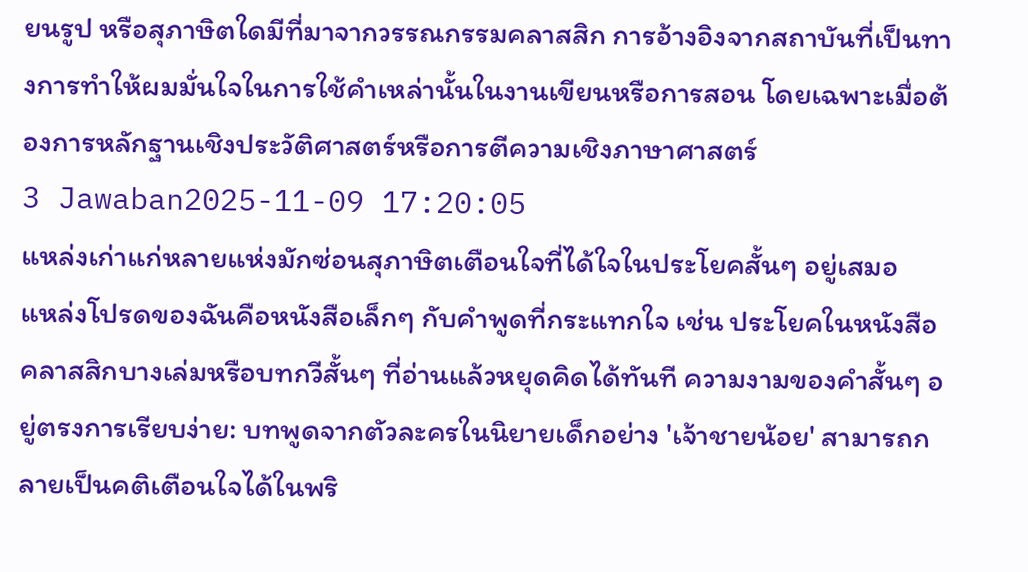ยนรูป หรือสุภาษิตใดมีที่มาจากวรรณกรรมคลาสสิก การอ้างอิงจากสถาบันที่เป็นทางการทำให้ผมมั่นใจในการใช้คำเหล่านั้นในงานเขียนหรือการสอน โดยเฉพาะเมื่อต้องการหลักฐานเชิงประวัติศาสตร์หรือการตีความเชิงภาษาศาสตร์
3 Jawaban2025-11-09 17:20:05
แหล่งเก่าแก่หลายแห่งมักซ่อนสุภาษิตเตือนใจที่ได้ใจในประโยคสั้นๆ อยู่เสมอ
แหล่งโปรดของฉันคือหนังสือเล็กๆ กับคำพูดที่กระแทกใจ เช่น ประโยคในหนังสือคลาสสิกบางเล่มหรือบทกวีสั้นๆ ที่อ่านแล้วหยุดคิดได้ทันที ความงามของคำสั้นๆ อยู่ตรงการเรียบง่าย: บทพูดจากตัวละครในนิยายเด็กอย่าง 'เจ้าชายน้อย' สามารถกลายเป็นคติเตือนใจได้ในพริ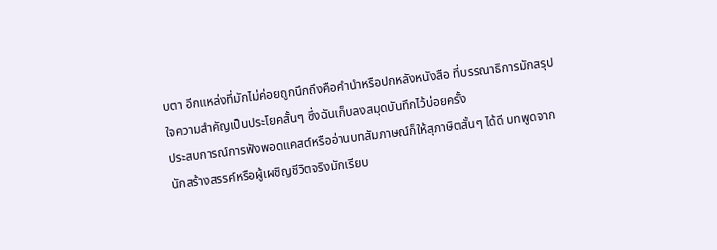บตา อีกแหล่งที่มักไม่ค่อยถูกนึกถึงคือคำนำหรือปกหลังหนังสือ ที่บรรณาธิการมักสรุปใจความสำคัญเป็นประโยคสั้นๆ ซึ่งฉันเก็บลงสมุดบันทึกไว้บ่อยครั้ง
ประสบการณ์การฟังพอดแคสต์หรืออ่านบทสัมภาษณ์ก็ให้สุภาษิตสั้นๆ ได้ดี บทพูดจากนักสร้างสรรค์หรือผู้เผชิญชีวิตจริงมักเรียบ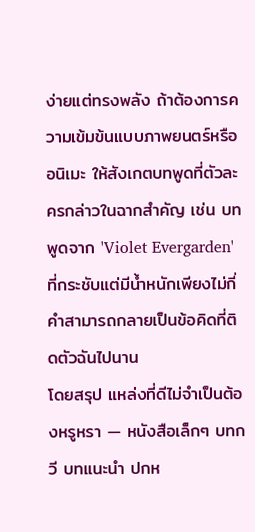ง่ายแต่ทรงพลัง ถ้าต้องการความเข้มข้นแบบภาพยนตร์หรืออนิเมะ ให้สังเกตบทพูดที่ตัวละครกล่าวในฉากสำคัญ เช่น บทพูดจาก 'Violet Evergarden' ที่กระชับแต่มีน้ำหนักเพียงไม่กี่คำสามารถกลายเป็นข้อคิดที่ติดตัวฉันไปนาน
โดยสรุป แหล่งที่ดีไม่จำเป็นต้องหรูหรา — หนังสือเล็กๆ บทกวี บทแนะนำ ปกห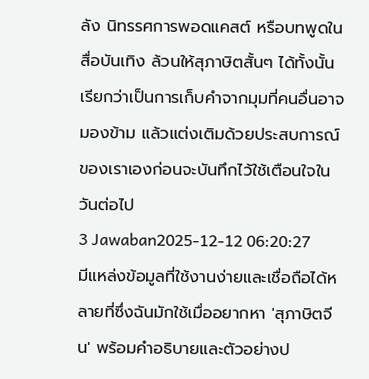ลัง นิทรรศการพอดแคสต์ หรือบทพูดในสื่อบันเทิง ล้วนให้สุภาษิตสั้นๆ ได้ทั้งนั้น เรียกว่าเป็นการเก็บคำจากมุมที่คนอื่นอาจมองข้าม แล้วแต่งเติมด้วยประสบการณ์ของเราเองก่อนจะบันทึกไว้ใช้เตือนใจในวันต่อไป
3 Jawaban2025-12-12 06:20:27
มีแหล่งข้อมูลที่ใช้งานง่ายและเชื่อถือได้หลายที่ซึ่งฉันมักใช้เมื่ออยากหา 'สุภาษิตจีน' พร้อมคำอธิบายและตัวอย่างป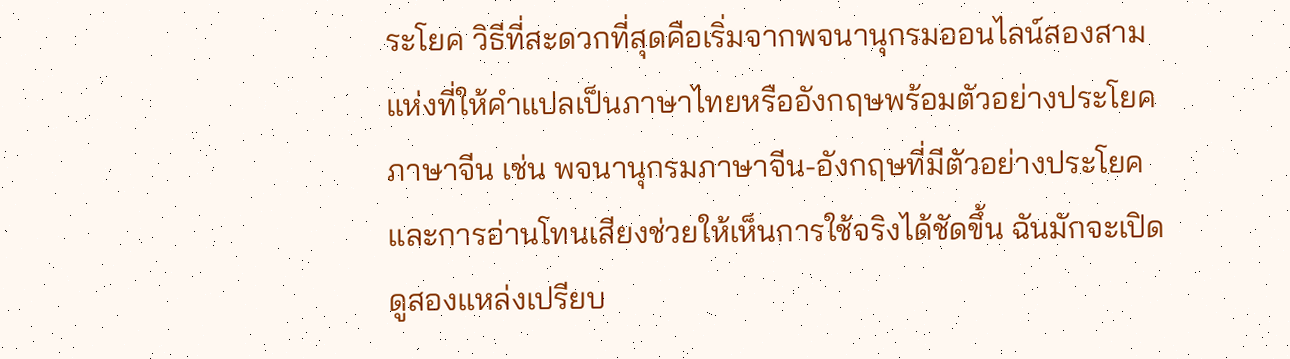ระโยค วิธีที่สะดวกที่สุดคือเริ่มจากพจนานุกรมออนไลน์สองสามแห่งที่ให้คำแปลเป็นภาษาไทยหรืออังกฤษพร้อมตัวอย่างประโยคภาษาจีน เช่น พจนานุกรมภาษาจีน-อังกฤษที่มีตัวอย่างประโยคและการอ่านโทนเสียงช่วยให้เห็นการใช้จริงได้ชัดขึ้น ฉันมักจะเปิดดูสองแหล่งเปรียบ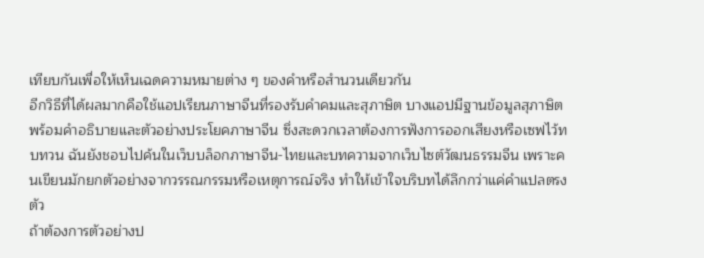เทียบกันเพื่อให้เห็นเฉดความหมายต่าง ๆ ของคำหรือสำนวนเดียวกัน
อีกวิธีที่ได้ผลมากคือใช้แอปเรียนภาษาจีนที่รองรับคำคมและสุภาษิต บางแอปมีฐานข้อมูลสุภาษิตพร้อมคำอธิบายและตัวอย่างประโยคภาษาจีน ซึ่งสะดวกเวลาต้องการฟังการออกเสียงหรือเซฟไว้ทบทวน ฉันยังชอบไปค้นในเว็บบล็อกภาษาจีน-ไทยและบทความจากเว็บไซต์วัฒนธรรมจีน เพราะคนเขียนมักยกตัวอย่างจากวรรณกรรมหรือเหตุการณ์จริง ทำให้เข้าใจบริบทได้ลึกกว่าแค่คำแปลตรงตัว
ถ้าต้องการตัวอย่างป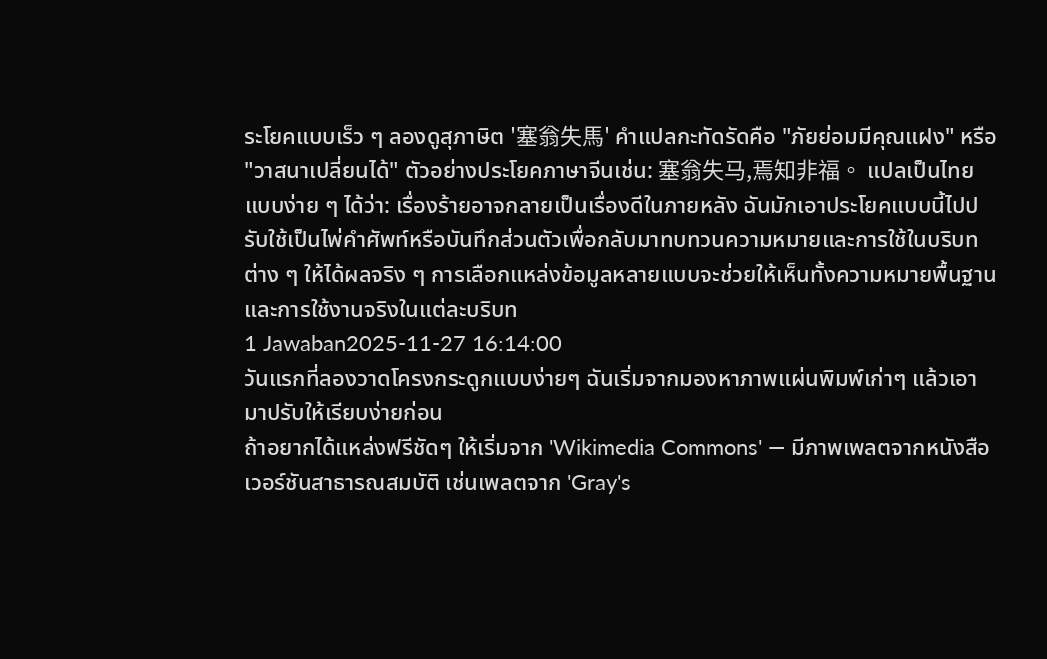ระโยคแบบเร็ว ๆ ลองดูสุภาษิต '塞翁失馬' คำแปลกะทัดรัดคือ "ภัยย่อมมีคุณแฝง" หรือ "วาสนาเปลี่ยนได้" ตัวอย่างประโยคภาษาจีนเช่น: 塞翁失马,焉知非福。 แปลเป็นไทยแบบง่าย ๆ ได้ว่า: เรื่องร้ายอาจกลายเป็นเรื่องดีในภายหลัง ฉันมักเอาประโยคแบบนี้ไปปรับใช้เป็นไพ่คำศัพท์หรือบันทึกส่วนตัวเพื่อกลับมาทบทวนความหมายและการใช้ในบริบทต่าง ๆ ให้ได้ผลจริง ๆ การเลือกแหล่งข้อมูลหลายแบบจะช่วยให้เห็นทั้งความหมายพื้นฐานและการใช้งานจริงในแต่ละบริบท
1 Jawaban2025-11-27 16:14:00
วันแรกที่ลองวาดโครงกระดูกแบบง่ายๆ ฉันเริ่มจากมองหาภาพแผ่นพิมพ์เก่าๆ แล้วเอามาปรับให้เรียบง่ายก่อน
ถ้าอยากได้แหล่งฟรีชัดๆ ให้เริ่มจาก 'Wikimedia Commons' — มีภาพเพลตจากหนังสือเวอร์ชันสาธารณสมบัติ เช่นเพลตจาก 'Gray's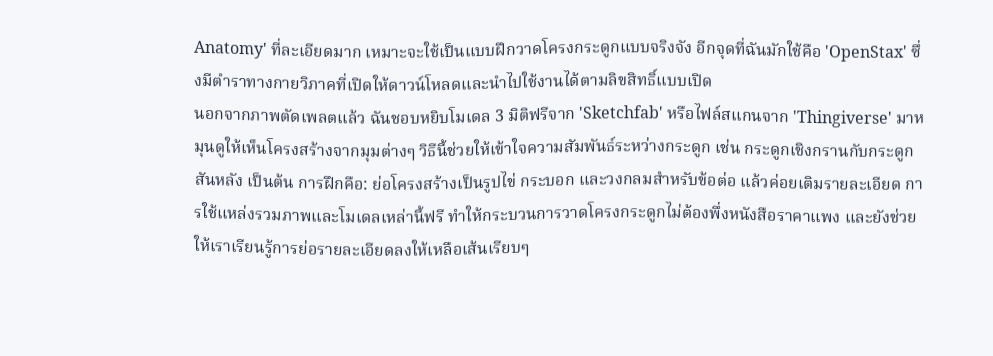Anatomy' ที่ละเอียดมาก เหมาะจะใช้เป็นแบบฝึกวาดโครงกระดูกแบบจริงจัง อีกจุดที่ฉันมักใช้คือ 'OpenStax' ซึ่งมีตำราทางกายวิภาคที่เปิดให้ดาวน์โหลดและนำไปใช้งานได้ตามลิขสิทธิ์แบบเปิด
นอกจากภาพตัดเพลตแล้ว ฉันชอบหยิบโมเดล 3 มิติฟรีจาก 'Sketchfab' หรือไฟล์สแกนจาก 'Thingiverse' มาหมุนดูให้เห็นโครงสร้างจากมุมต่างๆ วิธีนี้ช่วยให้เข้าใจความสัมพันธ์ระหว่างกระดูก เช่น กระดูกเชิงกรานกับกระดูกสันหลัง เป็นต้น การฝึกคือ: ย่อโครงสร้างเป็นรูปไข่ กระบอก และวงกลมสำหรับข้อต่อ แล้วค่อยเติมรายละเอียด การใช้แหล่งรวมภาพและโมเดลเหล่านี้ฟรี ทำให้กระบวนการวาดโครงกระดูกไม่ต้องพึ่งหนังสือราคาแพง และยังช่วยให้เราเรียนรู้การย่อรายละเอียดลงให้เหลือเส้นเรียบๆ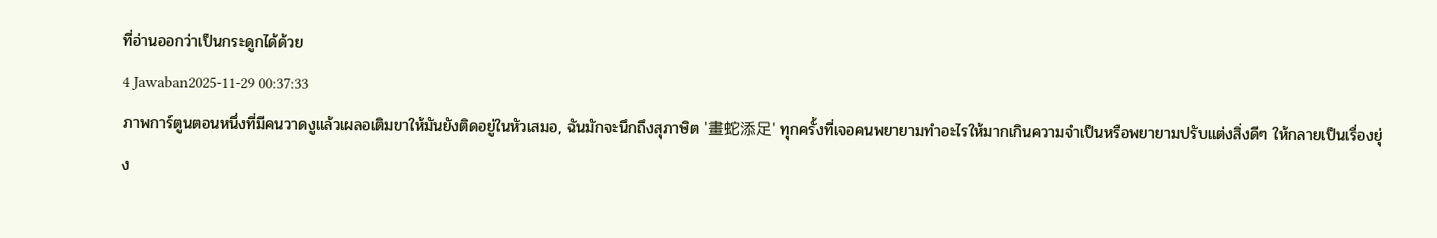ที่อ่านออกว่าเป็นกระดูกได้ด้วย
4 Jawaban2025-11-29 00:37:33
ภาพการ์ตูนตอนหนึ่งที่มีคนวาดงูแล้วเผลอเติมขาให้มันยังติดอยู่ในหัวเสมอ, ฉันมักจะนึกถึงสุภาษิต '畫蛇添足' ทุกครั้งที่เจอคนพยายามทำอะไรให้มากเกินความจำเป็นหรือพยายามปรับแต่งสิ่งดีๆ ให้กลายเป็นเรื่องยุ่ง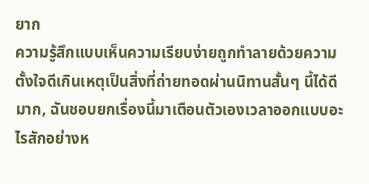ยาก
ความรู้สึกแบบเห็นความเรียบง่ายถูกทำลายด้วยความตั้งใจดีเกินเหตุเป็นสิ่งที่ถ่ายทอดผ่านนิทานสั้นๆ นี้ได้ดีมาก, ฉันชอบยกเรื่องนี้มาเตือนตัวเองเวลาออกแบบอะไรสักอย่างห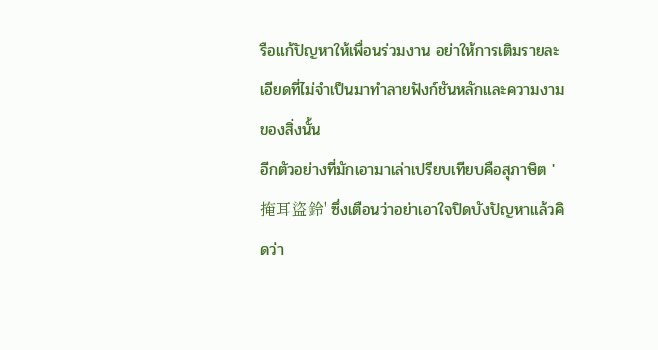รือแก้ปัญหาให้เพื่อนร่วมงาน อย่าให้การเติมรายละเอียดที่ไม่จำเป็นมาทำลายฟังก์ชันหลักและความงามของสิ่งนั้น
อีกตัวอย่างที่มักเอามาเล่าเปรียบเทียบคือสุภาษิต '掩耳盜鈴' ซึ่งเตือนว่าอย่าเอาใจปิดบังปัญหาแล้วคิดว่า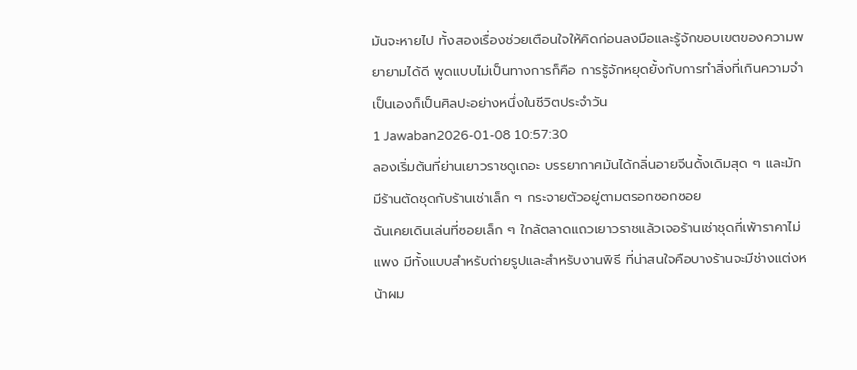มันจะหายไป ทั้งสองเรื่องช่วยเตือนใจให้คิดก่อนลงมือและรู้จักขอบเขตของความพยายามได้ดี พูดแบบไม่เป็นทางการก็คือ การรู้จักหยุดยั้งกับการทำสิ่งที่เกินความจำเป็นเองก็เป็นศิลปะอย่างหนึ่งในชีวิตประจำวัน
1 Jawaban2026-01-08 10:57:30
ลองเริ่มต้นที่ย่านเยาวราชดูเถอะ บรรยากาศมันได้กลิ่นอายจีนดั้งเดิมสุด ๆ และมักมีร้านตัดชุดกับร้านเช่าเล็ก ๆ กระจายตัวอยู่ตามตรอกซอกซอย
ฉันเคยเดินเล่นที่ซอยเล็ก ๆ ใกล้ตลาดแถวเยาวราชแล้วเจอร้านเช่าชุดกี่เพ้าราคาไม่แพง มีทั้งแบบสำหรับถ่ายรูปและสำหรับงานพิธี ที่น่าสนใจคือบางร้านจะมีช่างแต่งหน้าผม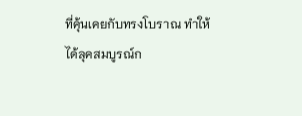ที่คุ้นเคยกับทรงโบราณ ทำให้ได้ลุคสมบูรณ์ก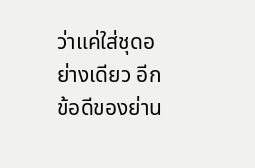ว่าแค่ใส่ชุดอย่างเดียว อีกข้อดีของย่าน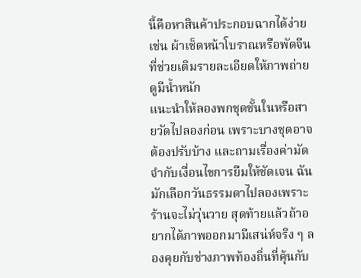นี้คือหาสินค้าประกอบฉากได้ง่าย เช่น ผ้าเช็ดหน้าโบราณหรือพัดจีน ที่ช่วยเติมรายละเอียดให้ภาพถ่ายดูมีน้ำหนัก
แนะนำให้ลองพกชุดชั้นในหรือสายวัดไปลองก่อน เพราะบางชุดอาจต้องปรับบ้าง และถามเรื่องค่ามัดจำกับเงื่อนไขการยืมให้ชัดเจน ฉันมักเลือกวันธรรมดาไปลองเพราะร้านจะไม่วุ่นวาย สุดท้ายแล้วถ้าอยากได้ภาพออกมามีเสน่ห์จริง ๆ ลองคุยกับช่างภาพท้องถิ่นที่คุ้นกับ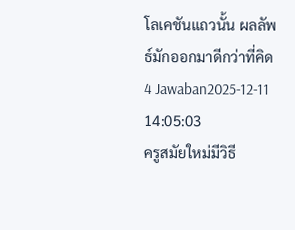โลเคชันแถวนั้น ผลลัพธ์มักออกมาดีกว่าที่คิด
4 Jawaban2025-12-11 14:05:03
ครูสมัยใหม่มีวิธี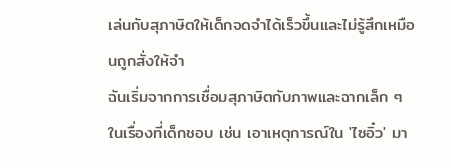เล่นกับสุภาษิตให้เด็กจดจำได้เร็วขึ้นและไม่รู้สึกเหมือนถูกสั่งให้จำ
ฉันเริ่มจากการเชื่อมสุภาษิตกับภาพและฉากเล็ก ๆ ในเรื่องที่เด็กชอบ เช่น เอาเหตุการณ์ใน 'ไซอิ๋ว' มา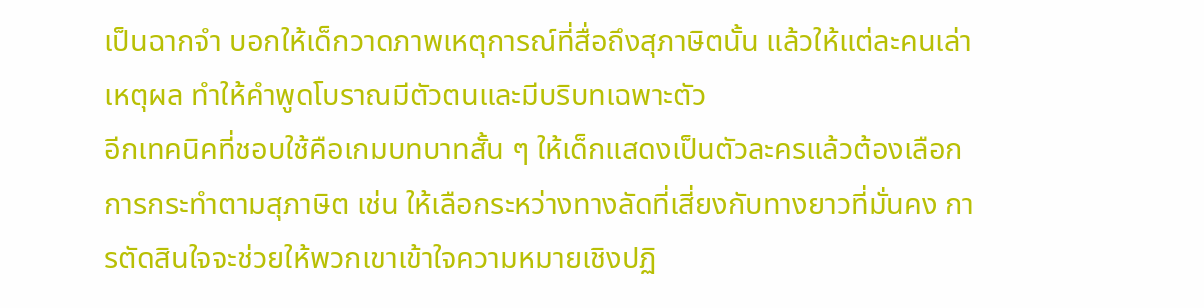เป็นฉากจำ บอกให้เด็กวาดภาพเหตุการณ์ที่สื่อถึงสุภาษิตนั้น แล้วให้แต่ละคนเล่าเหตุผล ทำให้คำพูดโบราณมีตัวตนและมีบริบทเฉพาะตัว
อีกเทคนิคที่ชอบใช้คือเกมบทบาทสั้น ๆ ให้เด็กแสดงเป็นตัวละครแล้วต้องเลือกการกระทำตามสุภาษิต เช่น ให้เลือกระหว่างทางลัดที่เสี่ยงกับทางยาวที่มั่นคง การตัดสินใจจะช่วยให้พวกเขาเข้าใจความหมายเชิงปฏิ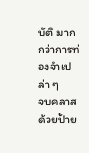บัติ มากกว่าการท่องจำเปล่า ๆ
จบคลาสด้วยป้าย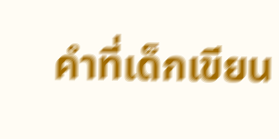คำที่เด็กเขียน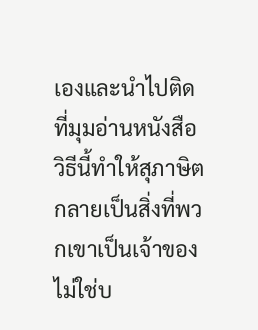เองและนำไปติดที่มุมอ่านหนังสือ วิธีนี้ทำให้สุภาษิตกลายเป็นสิ่งที่พวกเขาเป็นเจ้าของ ไม่ใช่บ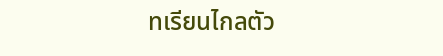ทเรียนไกลตัว